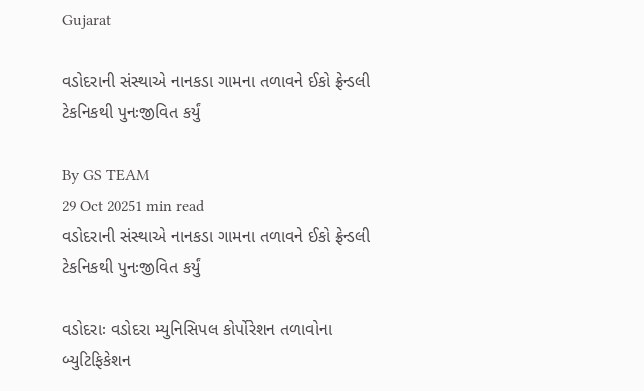Gujarat

વડોદરાની સંસ્થાએ નાનકડા ગામના તળાવને ઈકો ફ્રેન્ડલી ટેકનિકથી પુનઃજીવિત કર્યું

By GS TEAM
29 Oct 20251 min read
વડોદરાની સંસ્થાએ નાનકડા ગામના તળાવને ઈકો ફ્રેન્ડલી ટેકનિકથી પુનઃજીવિત કર્યું

વડોદરાઃ વડોદરા મ્યુનિસિપલ કોર્પોરેશન તળાવોના બ્યુટિફિકેશન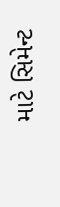માટે સિમેન્ટ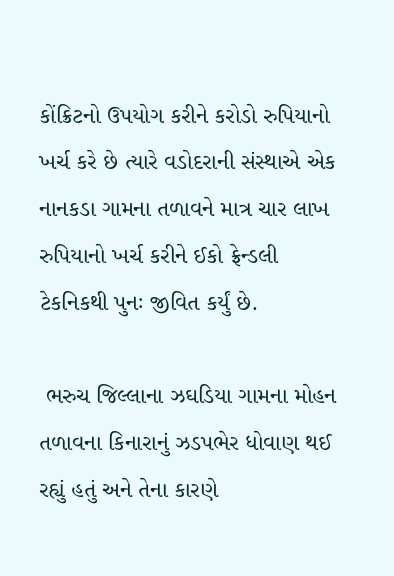કોંક્રિટનો ઉપયોગ કરીને કરોડો રુપિયાનો ખર્ચ કરે છે ત્યારે વડોદરાની સંસ્થાએ એક નાનકડા ગામના તળાવને માત્ર ચાર લાખ રુપિયાનો ખર્ચ કરીને ઈકો ફ્રેન્ડલી ટેકનિકથી પુનઃ જીવિત કર્યું છે.

 ભરુચ જિલ્લાના ઝઘડિયા ગામના મોહન તળાવના કિનારાનું ઝડપભેર ધોવાણ થઈ રહ્યું હતું અને તેના કારણે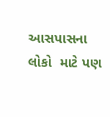આસપાસના લોકો  માટે પણ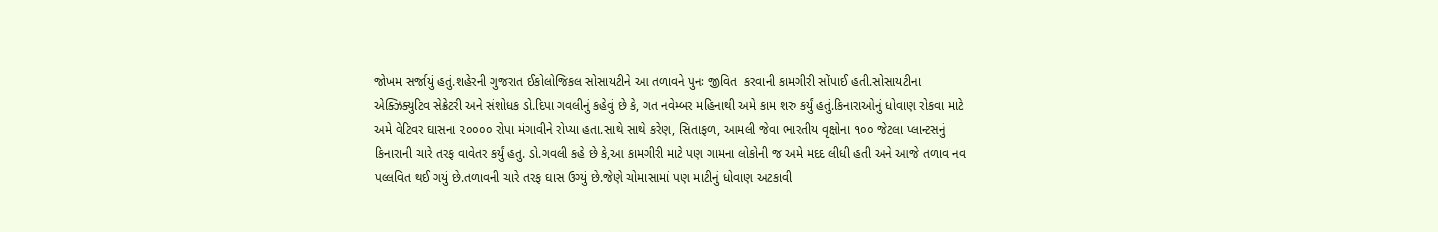જોખમ સર્જાયું હતું.શહેરની ગુજરાત ઈકોલોજિકલ સોસાયટીને આ તળાવને પુનઃ જીવિત  કરવાની કામગીરી સોંપાઈ હતી.સોસાયટીના એક્ઝિક્યુટિવ સેક્રેટરી અને સંશોધક ડો.દિપા ગવલીનું કહેવું છે કે, ગત નવેમ્બર મહિનાથી અમે કામ શરુ કર્યું હતું.કિનારાઓનું ધોવાણ રોકવા માટે અમે વેટિવર ઘાસના ૨૦૦૦૦ રોપા મંગાવીને રોપ્યા હતા.સાથે સાથે કરેણ, સિતાફળ, આમલી જેવા ભારતીય વૃક્ષોના ૧૦૦ જેટલા પ્લાન્ટસનું કિનારાની ચારે તરફ વાવેતર કર્યું હતુ. ડો.ગવલી કહે છે કે,આ કામગીરી માટે પણ ગામના લોકોની જ અમે મદદ લીધી હતી અને આજે તળાવ નવ પલ્લવિત થઈ ગયું છે.તળાવની ચારે તરફ ઘાસ ઉગ્યું છે.જેણે ચોમાસામાં પણ માટીનું ધોવાણ અટકાવી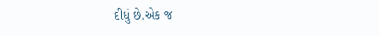દીધું છે.એક જ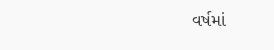વર્ષમાં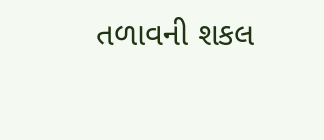તળાવની શકલ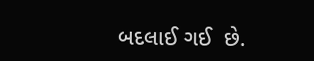બદલાઈ ગઈ  છે.